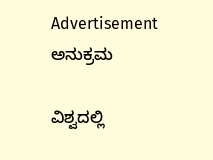Advertisement
ಅನುಕ್ರಮ

ವಿಶ್ವದಲ್ಲಿ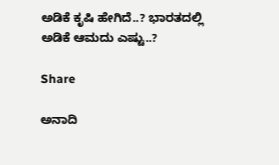ಅಡಿಕೆ ಕೃಷಿ ಹೇಗಿದೆ..? ಭಾರತದಲ್ಲಿ ಅಡಿಕೆ ಆಮದು ಎಷ್ಟು..?

Share

ಅನಾದಿ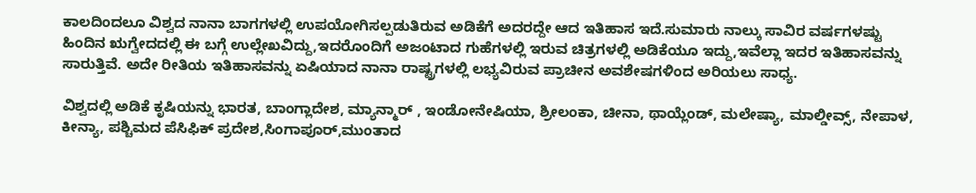ಕಾಲದಿಂದಲೂ ವಿಶ್ವದ ನಾನಾ ಬಾಗಗಳಲ್ಲಿ ಉಪಯೋಗಿಸಲ್ಪಡುತಿರುವ ಅಡಿಕೆಗೆ ಅದರದ್ದೇ ಆದ ಇತಿಹಾಸ ಇದೆ.ಸುಮಾರು ನಾಲ್ಕು ಸಾವಿರ ವರ್ಷಗಳಷ್ಟು ಹಿಂದಿನ ಋಗ್ವೇದದಲ್ಲಿ ಈ ಬಗ್ಗೆ ಉಲ್ಲೇಖವಿದ್ದು,ಇದರೊಂದಿಗೆ ಅಜಂಟಾದ ಗುಹೆಗಳಲ್ಲಿ ಇರುವ ಚಿತ್ರಗಳಲ್ಲಿ ಅಡಿಕೆಯೂ ಇದ್ದು,ಇವೆಲ್ಲಾ ಇದರ ಇತಿಹಾಸವನ್ನು ಸಾರುತ್ತಿವೆ. ಅದೇ ರೀತಿಯ ಇತಿಹಾಸವನ್ನು ಏಷಿಯಾದ ನಾನಾ ರಾಷ್ಟ್ರಗಳಲ್ಲಿ ಲಭ್ಯವಿರುವ ಪ್ರಾಚೀನ ಅವಶೇಷಗಳಿಂದ ಅರಿಯಲು ಸಾಧ್ಯ.

ವಿಶ್ವದಲ್ಲಿ ಅಡಿಕೆ ಕೃಷಿಯನ್ನು ಭಾರತ, ಬಾಂಗ್ಲಾದೇಶ, ಮ್ಯಾನ್ಮಾರ್ , ಇಂಡೋನೇಷಿಯಾ, ಶ್ರೀಲಂಕಾ, ಚೀನಾ, ಥಾಯ್ಲೆಂಡ್, ಮಲೇಷ್ಯಾ, ಮಾಲ್ಡೀವ್ಸ್, ನೇಪಾಳ, ಕೀನ್ಯಾ, ಪಶ್ಚಿಮದ ಪೆಸಿಫಿಕ್ ಪ್ರದೇಶ,ಸಿಂಗಾಪೂರ್,ಮುಂತಾದ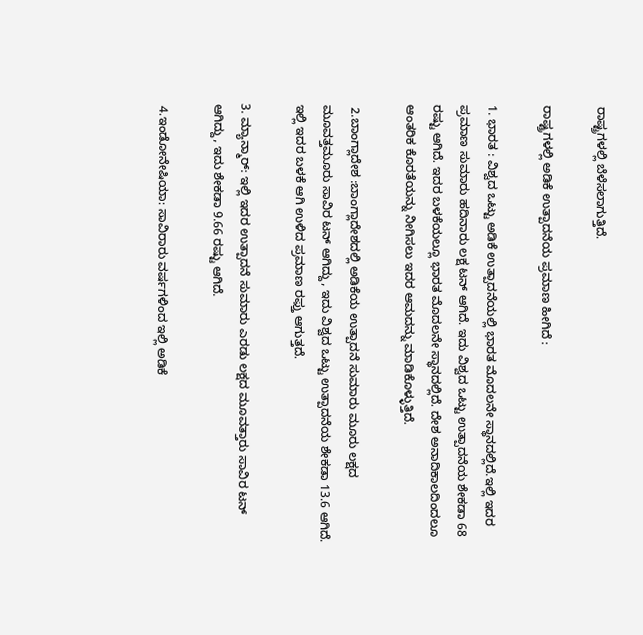ರಾಷ್ಟ್ರಗಳಲ್ಲಿ ಬೆಳೆಸಲಾಗುತ್ತಿದೆ.

ರಾಷ್ಟ್ರಗಳಲ್ಲಿ ಅಡಿಕೆ ಉತ್ಪಾದನೆಯ ಪ್ರಮಾಣ ಹೀಗಿದೆ :

1. ಭಾರತ : ವಿಶ್ವದ ಒಟ್ಟು ಅಡಿಕೆ ಉತ್ಪಾದನೆಯಲ್ಲಿ ಭಾರತ ಮೊದಲನೇ ಸ್ಥಾನದಲ್ಲಿದೆ.ಇಲ್ಲಿ ಇದರ ಪ್ರಮಾಣ ಸುಮಾರು ಹದಿನಾರು ಲಕ್ಷ ಟನ್ ಆಗಿದೆ. ಇದು ವಿಶ್ವದ ಒಟ್ಟು ಉತ್ಪಾದನೆಯ ಶೇಕಡಾ 68 ರಷ್ಟು ಆಗಿದೆ. ಇದರ ಬಳಕೆಯಲ್ಲೂ ಭಾರತ ಮೊದಲನೇ ಸ್ಥಾನದಲ್ಲಿದೆ. ದೇಶ ಅನಾದಿಕಾಲದಿಂದಲೂ ಆಂತರಿಕ ಕೊರತೆಯನ್ನು ನೀಗಿಸಲು ಇದರ ಆಮದನ್ನು ಮಾಡಿಕೊಳ್ಳುತ್ತಿದೆ.

 2.ಬಾಂಗ್ಲಾದೇಶ :ಬಾಂಗ್ಲಾದೇಶದಲ್ಲಿ ಅಡಿಕೆಯ ಉತ್ಪಾದನೆ ಸುಮಾರು ಮೂರು ಲಕ್ಷದ ಮೂವತ್ತಮೂರು ಸಾವಿರ ಟನ್ ಆಗಿದ್ದು, ಇದು ವಿಶ್ವದ ಒಟ್ಟು ಉತ್ಪಾದನೆಯ ಶೇಕಡಾ 13.6 ಆಗಿದೆ. ಇಲ್ಲಿ ಇದರ ಬಳಕೆ ಆಗಿ ಉಳಿದ ಪ್ರಮಾಣ ರಫ್ತು ಆಗುತ್ತದೆ.

3. ಮ್ಯಾನ್ಮಾರ್: ಇಲ್ಲಿ ಇದರ ಉತ್ಪಾದನೆ ಸುಮಾರು ಎರಡು ಲಕ್ಷದ ಮೂವತ್ತಾರು ಸಾವಿರ ಟನ್ ಆಗಿದ್ದು, ಇದು ಶೇಕಡಾ 9.66 ರಷ್ಟು ಆಗಿದೆ.

 4.ಇಂಡೋನೇಷಿಯಾ: ಸಾವಿರಾರು ವರ್ಷಗಳಿಂದ ಇಲ್ಲಿ ಅಡಿಕೆ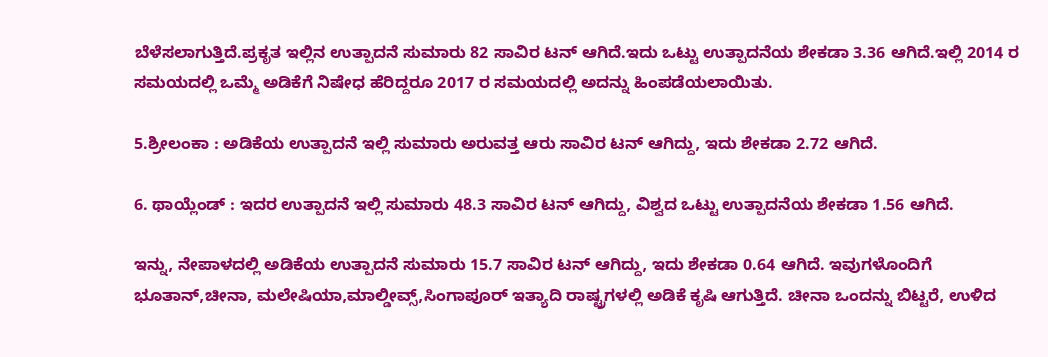ಬೆಳೆಸಲಾಗುತ್ತಿದೆ.ಪ್ರಕೃತ ಇಲ್ಲಿನ ಉತ್ಪಾದನೆ ಸುಮಾರು 82 ಸಾವಿರ ಟನ್ ಆಗಿದೆ.ಇದು ಒಟ್ಟು ಉತ್ಪಾದನೆಯ ಶೇಕಡಾ 3.36 ಆಗಿದೆ.ಇಲ್ಲಿ 2014 ರ ಸಮಯದಲ್ಲಿ ಒಮ್ಮೆ ಅಡಿಕೆಗೆ ನಿಷೇಧ ಹೆರಿದ್ದರೂ 2017 ರ ಸಮಯದಲ್ಲಿ ಅದನ್ನು ಹಿಂಪಡೆಯಲಾಯಿತು.

5.ಶ್ರೀಲಂಕಾ : ಅಡಿಕೆಯ ಉತ್ಪಾದನೆ ಇಲ್ಲಿ ಸುಮಾರು ಅರುವತ್ತ ಆರು ಸಾವಿರ ಟನ್ ಆಗಿದ್ದು, ಇದು ಶೇಕಡಾ 2.72 ಆಗಿದೆ.

6. ಥಾಯ್ಲೆಂಡ್ : ಇದರ ಉತ್ಪಾದನೆ ಇಲ್ಲಿ ಸುಮಾರು 48.3 ಸಾವಿರ ಟನ್ ಆಗಿದ್ದು, ವಿಶ್ವದ ಒಟ್ಟು ಉತ್ಪಾದನೆಯ ಶೇಕಡಾ 1.56 ಆಗಿದೆ.

ಇನ್ನು, ನೇಪಾಳದಲ್ಲಿ ಅಡಿಕೆಯ ಉತ್ಪಾದನೆ ಸುಮಾರು 15.7 ಸಾವಿರ ಟನ್ ಆಗಿದ್ದು, ಇದು ಶೇಕಡಾ 0.64 ಆಗಿದೆ. ಇವುಗಳೊಂದಿಗೆ ಭೂತಾನ್,ಚೀನಾ, ಮಲೇಷಿಯಾ,ಮಾಲ್ಡೀವ್ಸ್,ಸಿಂಗಾಪೂರ್ ಇತ್ಯಾದಿ ರಾಷ್ಟ್ರಗಳಲ್ಲಿ ಅಡಿಕೆ ಕೃಷಿ ಆಗುತ್ತಿದೆ. ಚೀನಾ ಒಂದನ್ನು ಬಿಟ್ಟರೆ, ಉಳಿದ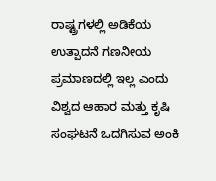ರಾಷ್ಟ್ರಗಳಲ್ಲಿ ಅಡಿಕೆಯ ಉತ್ಪಾದನೆ ಗಣನೀಯ ಪ್ರಮಾಣದಲ್ಲಿ ಇಲ್ಲ ಎಂದು ವಿಶ್ವದ ಆಹಾರ ಮತ್ತು ಕೃಷಿ ಸಂಘಟನೆ ಒದಗಿಸುವ ಅಂಕಿ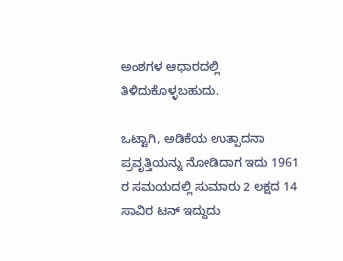ಅಂಶಗಳ ಆಧಾರದಲ್ಲಿ ತಿಳಿದುಕೊಳ್ಳಬಹುದು.

ಒಟ್ಟಾಗಿ, ಅಡಿಕೆಯ ಉತ್ಪಾದನಾ ಪ್ರವೃತ್ತಿಯನ್ನು ನೋಡಿದಾಗ ಇದು 1961 ರ ಸಮಯದಲ್ಲಿ ಸುಮಾರು 2 ಲಕ್ಷದ 14 ಸಾವಿರ ಟನ್ ಇದ್ದುದು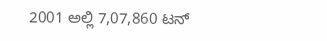2001 ಅಲ್ಲಿ 7,07,860 ಟನ್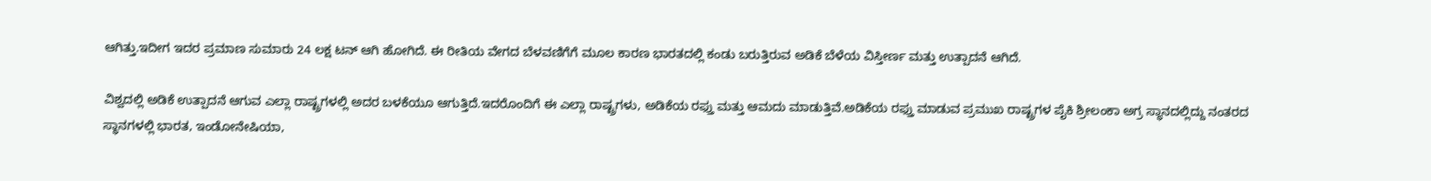ಆಗಿತ್ತು.ಇದೀಗ ಇದರ ಪ್ರಮಾಣ ಸುಮಾರು 24 ಲಕ್ಷ ಟನ್ ಆಗಿ ಹೋಗಿದೆ. ಈ ರೀತಿಯ ವೇಗದ ಬೆಳವಣಿಗೆಗೆ ಮೂಲ ಕಾರಣ ಭಾರತದಲ್ಲಿ ಕಂಡು ಬರುತ್ತಿರುವ ಅಡಿಕೆ ಬೆಳೆಯ ವಿಸ್ತೀರ್ಣ ಮತ್ತು ಉತ್ಪಾದನೆ ಆಗಿದೆ.

ವಿಶ್ವದಲ್ಲಿ ಅಡಿಕೆ ಉತ್ಪಾದನೆ ಆಗುವ ಎಲ್ಲಾ ರಾಷ್ಟ್ರಗಳಲ್ಲಿ ಅದರ ಬಳಕೆಯೂ ಆಗುತ್ತಿದೆ.ಇದರೊಂದಿಗೆ ಈ ಎಲ್ಲಾ ರಾಷ್ಟ್ರಗಳು, ಅಡಿಕೆಯ ರಫ್ತು ಮತ್ತು ಆಮದು ಮಾಡುತ್ತಿವೆ.ಅಡಿಕೆಯ ರಫ್ತು ಮಾಡುವ ಪ್ರಮುಖ ರಾಷ್ಟ್ರಗಳ ಪೈಕಿ ಶ್ರೀಲಂಕಾ ಅಗ್ರ ಸ್ಥಾನದಲ್ಲಿದ್ದು ನಂತರದ ಸ್ಥಾನಗಳಲ್ಲಿ ಭಾರತ, ಇಂಡೋನೇಷಿಯಾ,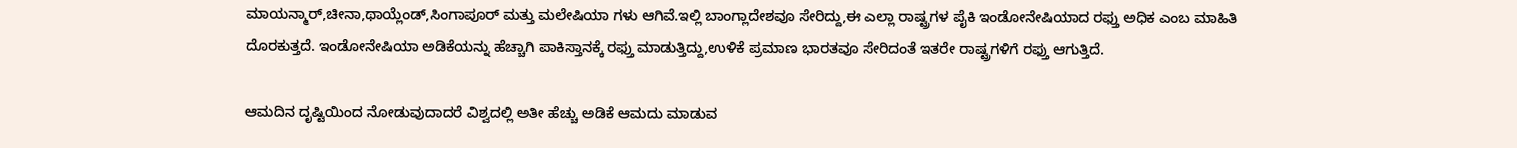ಮಾಯನ್ಮಾರ್,ಚೀನಾ,ಥಾಯ್ಲೆಂಡ್,ಸಿಂಗಾಪೂರ್ ಮತ್ತು ಮಲೇಷಿಯಾ ಗಳು ಆಗಿವೆ.ಇಲ್ಲಿ ಬಾಂಗ್ಲಾದೇಶವೂ ಸೇರಿದ್ದು,ಈ ಎಲ್ಲಾ ರಾಷ್ಟ್ರಗಳ ಪೈಕಿ ಇಂಡೋನೇಷಿಯಾದ ರಫ್ತು ಅಧಿಕ ಎಂಬ ಮಾಹಿತಿ ದೊರಕುತ್ತದೆ. ಇಂಡೋನೇಷಿಯಾ ಅಡಿಕೆಯನ್ನು ಹೆಚ್ಚಾಗಿ ಪಾಕಿಸ್ತಾನಕ್ಕೆ ರಫ್ತು ಮಾಡುತ್ತಿದ್ದು,ಉಳಿಕೆ ಪ್ರಮಾಣ ಭಾರತವೂ ಸೇರಿದಂತೆ ಇತರೇ ರಾಷ್ಟ್ರಗಳಿಗೆ ರಫ್ತು ಆಗುತ್ತಿದೆ.

ಆಮದಿನ ದೃಷ್ಟಿಯಿಂದ ನೋಡುವುದಾದರೆ ವಿಶ್ವದಲ್ಲಿ ಅತೀ ಹೆಚ್ಚು ಅಡಿಕೆ ಆಮದು ಮಾಡುವ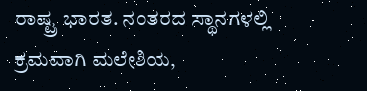ರಾಷ್ಟ್ರ ಭಾರತ. ನಂತರದ ಸ್ಥಾನಗಳಲ್ಲಿ ಕ್ರಮವಾಗಿ ಮಲೇಶಿಯ,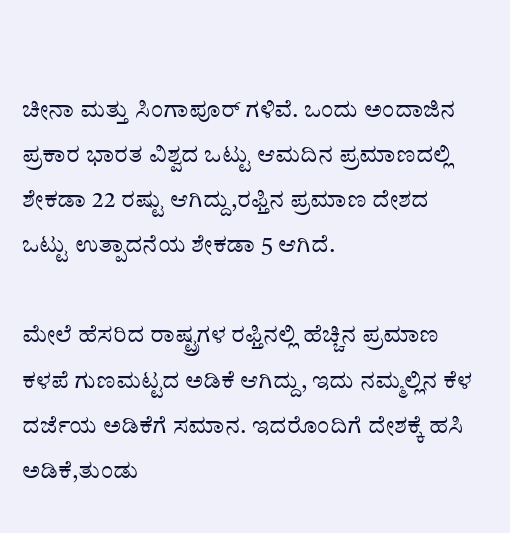ಚೀನಾ ಮತ್ತು ಸಿಂಗಾಪೂರ್ ಗಳಿವೆ. ಒಂದು ಅಂದಾಜಿನ ಪ್ರಕಾರ ಭಾರತ ವಿಶ್ವದ ಒಟ್ಟು ಆಮದಿನ ಪ್ರಮಾಣದಲ್ಲಿ ಶೇಕಡಾ 22 ರಷ್ಟು ಆಗಿದ್ದು,ರಫ್ತಿನ ಪ್ರಮಾಣ ದೇಶದ ಒಟ್ಟು ಉತ್ಪಾದನೆಯ ಶೇಕಡಾ 5 ಆಗಿದೆ.

ಮೇಲೆ ಹೆಸರಿದ ರಾಷ್ಟ್ರಗಳ ರಫ್ತಿನಲ್ಲಿ ಹೆಚ್ಚಿನ ಪ್ರಮಾಣ ಕಳಪೆ ಗುಣಮಟ್ಟದ ಅಡಿಕೆ ಆಗಿದ್ದು, ಇದು ನಮ್ಮಲ್ಲಿನ ಕೆಳ ದರ್ಜೆಯ ಅಡಿಕೆಗೆ ಸಮಾನ. ಇದರೊಂದಿಗೆ ದೇಶಕ್ಕೆ ಹಸಿ ಅಡಿಕೆ,ತುಂಡು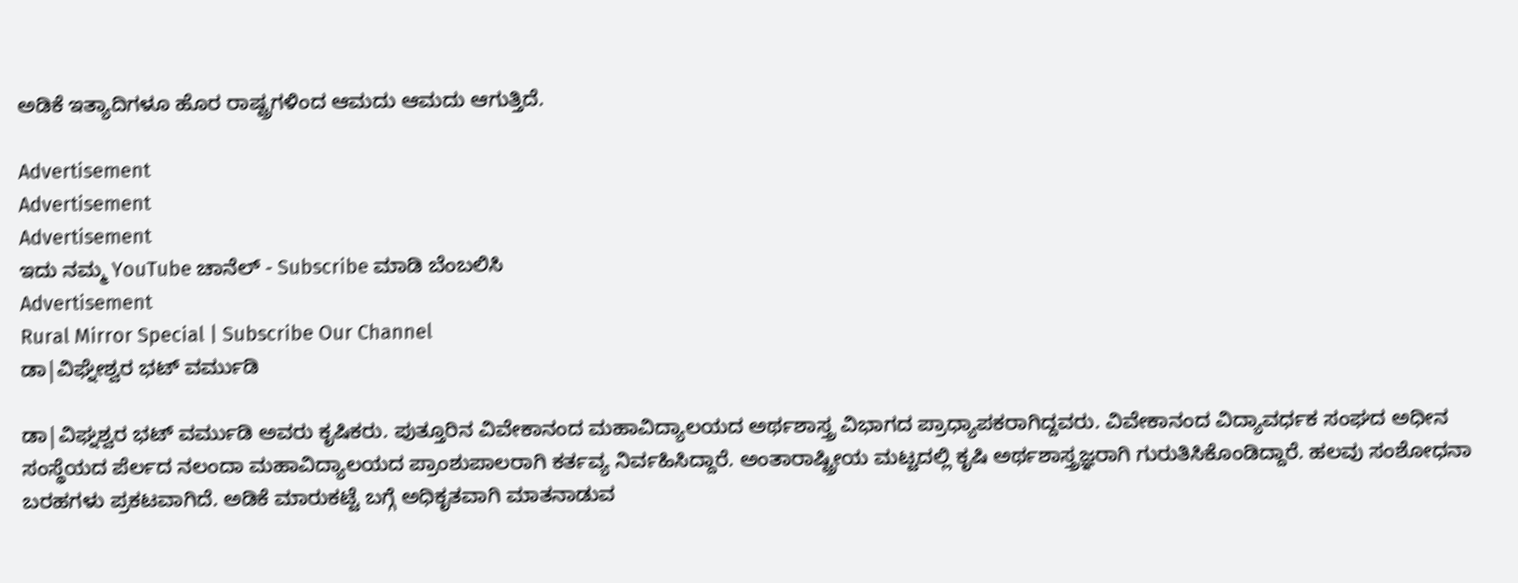ಅಡಿಕೆ ಇತ್ಯಾದಿಗಳೂ ಹೊರ ರಾಷ್ಟ್ರಗಳಿಂದ ಆಮದು ಆಮದು ಆಗುತ್ತಿದೆ.

Advertisement
Advertisement
Advertisement
ಇದು ನಮ್ಮ YouTube ಚಾನೆಲ್ - Subscribe ಮಾಡಿ ಬೆಂಬಲಿಸಿ
Advertisement
Rural Mirror Special | Subscribe Our Channel
ಡಾ|ವಿಘ್ನೇಶ್ವರ ಭಟ್‌ ವರ್ಮುಡಿ

ಡಾ|ವಿಘ್ನಶ್ವರ ಭಟ್ ವರ್ಮುಡಿ ಅವರು ಕೃಷಿಕರು. ಪುತ್ತೂರಿನ ವಿವೇಕಾನಂದ ಮಹಾವಿದ್ಯಾಲಯದ ಅರ್ಥಶಾಸ್ತ್ರ ವಿಭಾಗದ ಪ್ರಾಧ್ಯಾಪಕರಾಗಿದ್ದವರು. ವಿವೇಕಾನಂದ ವಿದ್ಯಾವರ್ಧಕ ಸಂಘದ ಅಧೀನ ಸಂಸ್ಥೆಯದ ಪೆರ್ಲದ ನಲಂದಾ ಮಹಾವಿದ್ಯಾಲಯದ ಪ್ರಾಂಶುಪಾಲರಾಗಿ ಕರ್ತವ್ಯ ನಿರ್ವಹಿಸಿದ್ದಾರೆ. ಅಂತಾರಾಷ್ಟ್ರೀಯ ಮಟ್ಟದಲ್ಲಿ ಕೃಷಿ ಅರ್ಥಶಾಸ್ತ್ರಜ್ಞರಾಗಿ ಗುರುತಿಸಿಕೊಂಡಿದ್ದಾರೆ. ಹಲವು ಸಂಶೋಧನಾ ಬರಹಗಳು ಪ್ರಕಟವಾಗಿದೆ. ಅಡಿಕೆ ಮಾರುಕಟ್ಟೆ ಬಗ್ಗೆ ಅಧಿಕೃತವಾಗಿ ಮಾತನಾಡುವ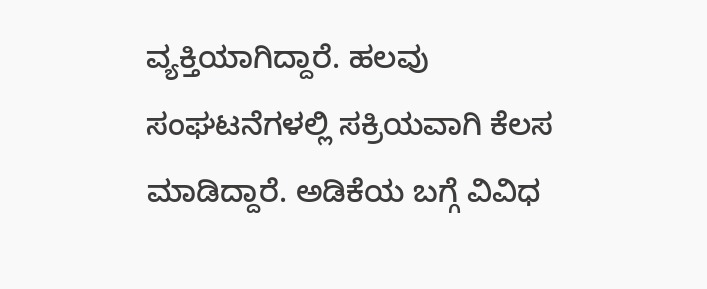ವ್ಯಕ್ತಿಯಾಗಿದ್ದಾರೆ. ಹಲವು ಸಂಘಟನೆಗಳಲ್ಲಿ ಸಕ್ರಿಯವಾಗಿ ಕೆಲಸ ಮಾಡಿದ್ದಾರೆ. ಅಡಿಕೆಯ ಬಗ್ಗೆ ವಿವಿಧ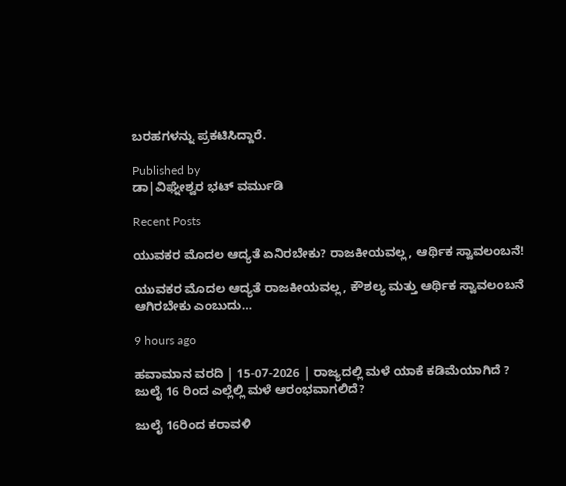ಬರಹಗಳನ್ನು ಪ್ರಕಟಿಸಿದ್ದಾರೆ.

Published by
ಡಾ|ವಿಘ್ನೇಶ್ವರ ಭಟ್‌ ವರ್ಮುಡಿ

Recent Posts

ಯುವಕರ ಮೊದಲ ಆದ್ಯತೆ ಏನಿರಬೇಕು? ರಾಜಕೀಯವಲ್ಲ, ಆರ್ಥಿಕ ಸ್ವಾವಲಂಬನೆ!

ಯುವಕರ ಮೊದಲ ಆದ್ಯತೆ ರಾಜಕೀಯವಲ್ಲ, ಕೌಶಲ್ಯ ಮತ್ತು ಆರ್ಥಿಕ ಸ್ವಾವಲಂಬನೆ ಆಗಿರಬೇಕು ಎಂಬುದು…

9 hours ago

ಹವಾಮಾನ ವರದಿ | 15-07-2026 | ರಾಜ್ಯದಲ್ಲಿ ಮಳೆ ಯಾಕೆ ಕಡಿಮೆಯಾಗಿದೆ ? ಜುಲೈ 16 ರಿಂದ ಎಲ್ಲೆಲ್ಲಿ ಮಳೆ ಆರಂಭವಾಗಲಿದೆ?

ಜುಲೈ 16ರಿಂದ ಕರಾವಳಿ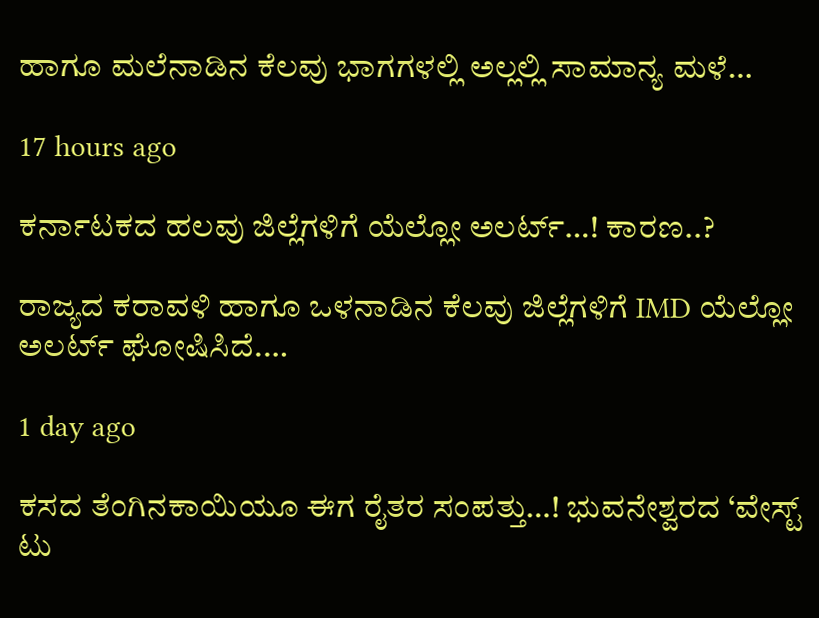ಹಾಗೂ ಮಲೆನಾಡಿನ ಕೆಲವು ಭಾಗಗಳಲ್ಲಿ ಅಲ್ಲಲ್ಲಿ ಸಾಮಾನ್ಯ ಮಳೆ…

17 hours ago

ಕರ್ನಾಟಕದ ಹಲವು ಜಿಲ್ಲೆಗಳಿಗೆ ಯೆಲ್ಲೋ ಅಲರ್ಟ್…! ಕಾರಣ..?

ರಾಜ್ಯದ ಕರಾವಳಿ ಹಾಗೂ ಒಳನಾಡಿನ ಕೆಲವು ಜಿಲ್ಲೆಗಳಿಗೆ IMD ಯೆಲ್ಲೋ ಅಲರ್ಟ್ ಘೋಷಿಸಿದೆ.…

1 day ago

ಕಸದ ತೆಂಗಿನಕಾಯಿಯೂ ಈಗ ರೈತರ ಸಂಪತ್ತು…! ಭುವನೇಶ್ವರದ ‘ವೇಸ್ಟ್ ಟು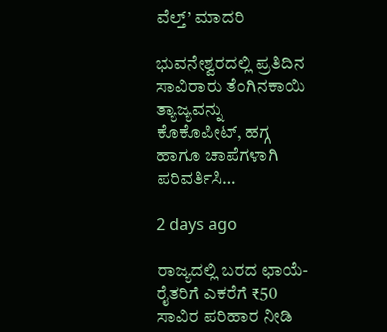ವೆಲ್ತ್’ ಮಾದರಿ

ಭುವನೇಶ್ವರದಲ್ಲಿ ಪ್ರತಿದಿನ ಸಾವಿರಾರು ತೆಂಗಿನಕಾಯಿ ತ್ಯಾಜ್ಯವನ್ನು ಕೊಕೊಪೀಟ್, ಹಗ್ಗ ಹಾಗೂ ಚಾಪೆಗಳಾಗಿ ಪರಿವರ್ತಿಸಿ…

2 days ago

ರಾಜ್ಯದಲ್ಲಿ ಬರದ ಛಾಯೆ- ರೈತರಿಗೆ ಎಕರೆಗೆ ₹50 ಸಾವಿರ ಪರಿಹಾರ ನೀಡಿ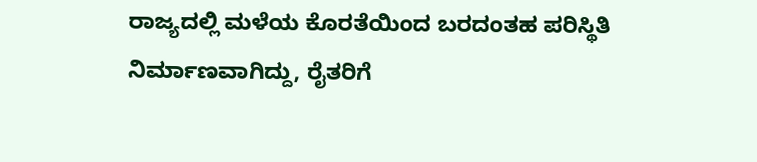ರಾಜ್ಯದಲ್ಲಿ ಮಳೆಯ ಕೊರತೆಯಿಂದ ಬರದಂತಹ ಪರಿಸ್ಥಿತಿ ನಿರ್ಮಾಣವಾಗಿದ್ದು, ರೈತರಿಗೆ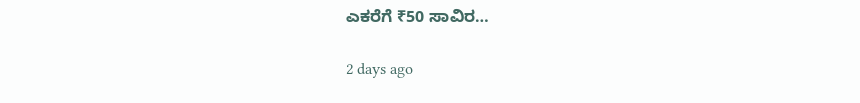ಎಕರೆಗೆ ₹50 ಸಾವಿರ…

2 days ago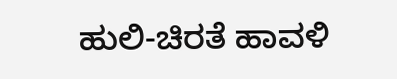ಹುಲಿ-ಚಿರತೆ ಹಾವಳಿ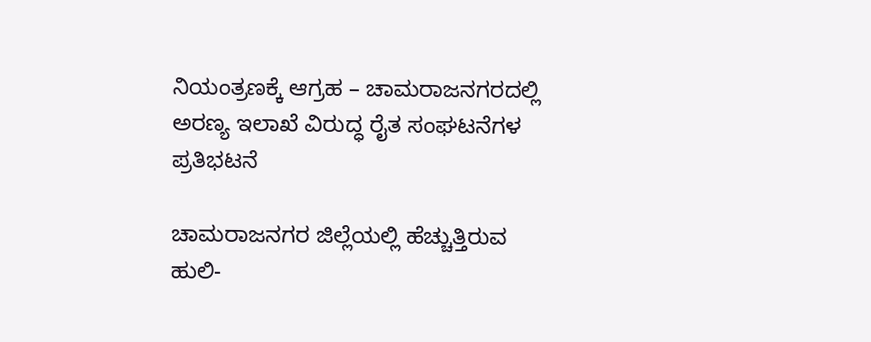ನಿಯಂತ್ರಣಕ್ಕೆ ಆಗ್ರಹ – ಚಾಮರಾಜನಗರದಲ್ಲಿ ಅರಣ್ಯ ಇಲಾಖೆ ವಿರುದ್ಧ ರೈತ ಸಂಘಟನೆಗಳ ಪ್ರತಿಭಟನೆ

ಚಾಮರಾಜನಗರ ಜಿಲ್ಲೆಯಲ್ಲಿ ಹೆಚ್ಚುತ್ತಿರುವ ಹುಲಿ-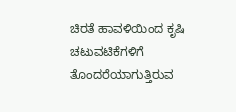ಚಿರತೆ ಹಾವಳಿಯಿಂದ ಕೃಷಿ ಚಟುವಟಿಕೆಗಳಿಗೆ ತೊಂದರೆಯಾಗುತ್ತಿರುವ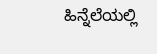ಹಿನ್ನೆಲೆಯಲ್ಲಿ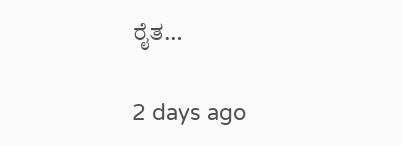ರೈತ…

2 days ago